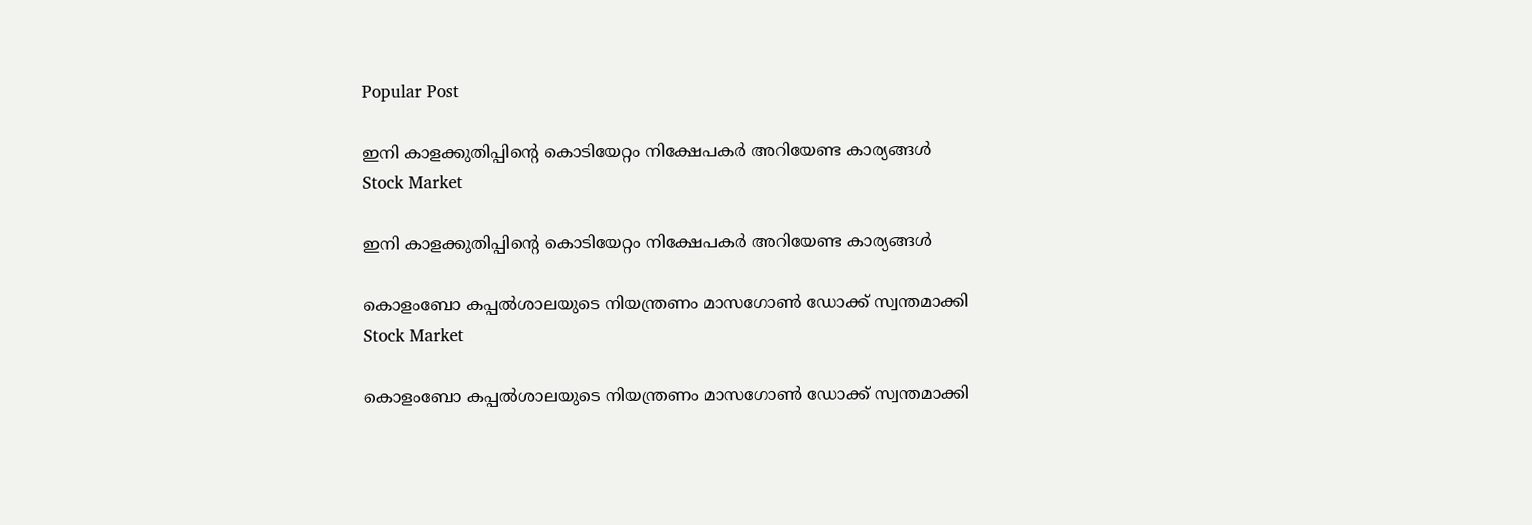Popular Post

ഇനി കാളക്കുതിപ്പിന്റെ കൊടിയേറ്റം നിക്ഷേപകർ അറിയേണ്ട കാര്യങ്ങൾ
Stock Market

ഇനി കാളക്കുതിപ്പിന്റെ കൊടിയേറ്റം നിക്ഷേപകർ അറിയേണ്ട കാര്യങ്ങൾ

കൊളംബോ കപ്പല്‍ശാലയുടെ നിയന്ത്രണം മാസഗോണ്‍ ഡോക്ക് സ്വന്തമാക്കി
Stock Market

കൊളംബോ കപ്പല്‍ശാലയുടെ നിയന്ത്രണം മാസഗോണ്‍ ഡോക്ക് സ്വന്തമാക്കി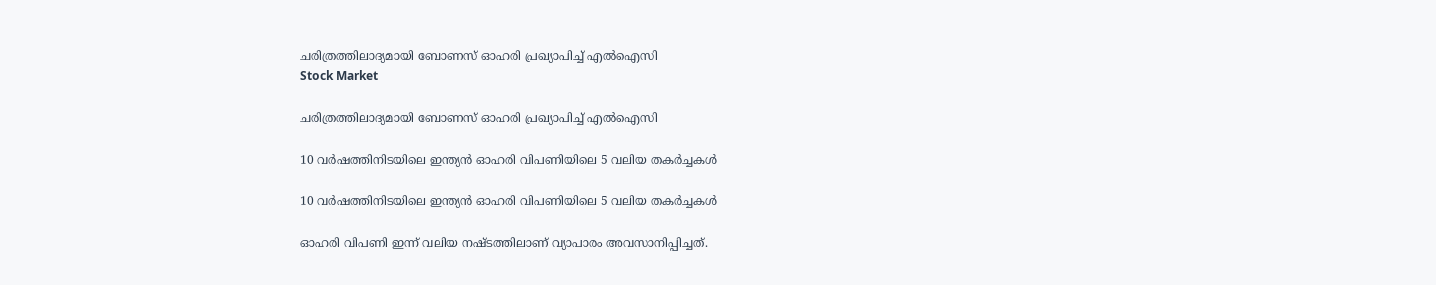ചരിത്രത്തിലാദ്യമായി ബോണസ് ഓഹരി പ്രഖ്യാപിച്ച് എല്‍ഐസി
Stock Market

ചരിത്രത്തിലാദ്യമായി ബോണസ് ഓഹരി പ്രഖ്യാപിച്ച് എല്‍ഐസി

10 വർഷത്തിനിടയിലെ ഇന്ത്യന്‍ ഓഹരി വിപണിയിലെ 5 വലിയ തകർച്ചകൾ

10 വർഷത്തിനിടയിലെ ഇന്ത്യന്‍ ഓഹരി വിപണിയിലെ 5 വലിയ തകർച്ചകൾ

ഓഹരി വിപണി ഇന്ന് വലിയ നഷ്ടത്തിലാണ് വ്യാപാരം അവസാനിപ്പിച്ചത്.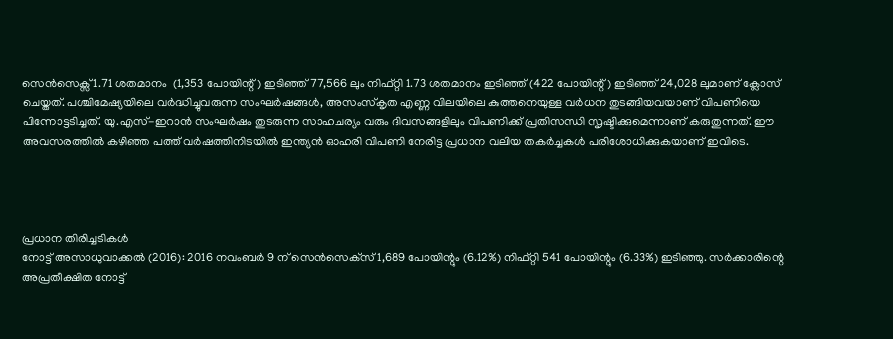സെൻസെക്സ് 1.71 ശതമാനം  (1,353 പോയിന്റ്) ഇടിഞ്ഞ് 77,566 ലും നിഫ്റ്റി 1.73 ശതമാനം ഇടിഞ്ഞ് (422 പോയിന്റ്) ഇടിഞ്ഞ് 24,028 ലുമാണ് ക്ലോസ് ചെയ്തത്. പശ്ചിമേഷ്യയിലെ വര്‍ദ്ധിച്ചുവരുന്ന സംഘര്‍ഷങ്ങൾ, അസംസ്കൃത എണ്ണ വിലയിലെ കുത്തനെയുള്ള വർധന തുടങ്ങിയവയാണ് വിപണിയെ പിന്നോട്ടടിച്ചത്. യു.എസ്-ഇറാന്‍ സംഘര്‍ഷം തുടരുന്ന സാഹചര്യം വരും ദിവസങ്ങളിലും വിപണിക്ക് പ്രതിസന്ധി സൃഷ്ടിക്കുമെന്നാണ് കരുതുന്നത്. ഈ അവസരത്തില്‍ കഴിഞ്ഞ പത്ത് വർഷത്തിനിടയിൽ ഇന്ത്യൻ ഓഹരി വിപണി നേരിട്ട പ്രധാന വലിയ തകർച്ചകൾ പരിശോധിക്കുകയാണ് ഇവിടെ.




പ്രധാന തിരിച്ചടികള്‍
നോട്ട് അസാധുവാക്കൽ (2016): 2016 നവംബർ 9 ന് സെൻസെക്‌സ് 1,689 പോയിന്റും (6.12%) നിഫ്റ്റി 541 പോയിന്റും (6.33%) ഇടിഞ്ഞു. സർക്കാരിന്റെ അപ്രതീക്ഷിത നോട്ട്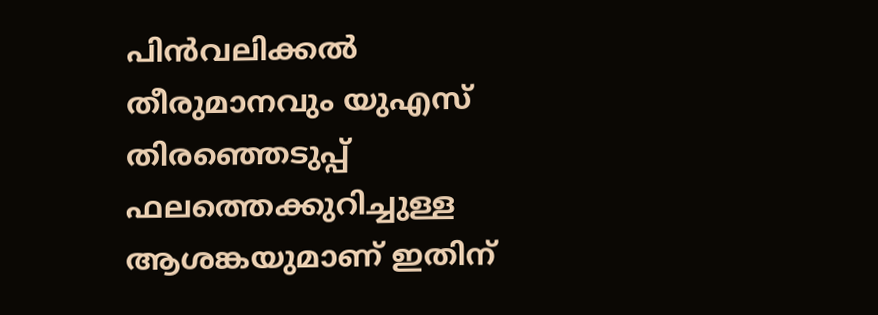പിൻവലിക്കൽ തീരുമാനവും യുഎസ് തിരഞ്ഞെടുപ്പ് ഫലത്തെക്കുറിച്ചുള്ള ആശങ്കയുമാണ് ഇതിന്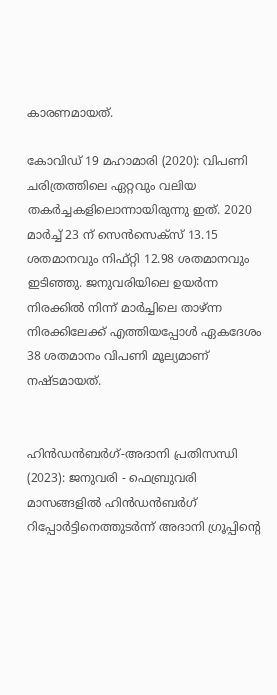കാരണമായത്.

കോവിഡ് 19 മഹാമാരി (2020): വിപണി ചരിത്രത്തിലെ ഏറ്റവും വലിയ തകർച്ചകളിലൊന്നായിരുന്നു ഇത്. 2020 മാർച്ച് 23 ന് സെൻസെക്‌സ് 13.15 ശതമാനവും നിഫ്റ്റി 12.98 ശതമാനവും ഇടിഞ്ഞു. ജനുവരിയിലെ ഉയർന്ന നിരക്കിൽ നിന്ന് മാർച്ചിലെ താഴ്ന്ന നിരക്കിലേക്ക് എത്തിയപ്പോൾ ഏകദേശം 38 ശതമാനം വിപണി മൂല്യമാണ് നഷ്ടമായത്.


ഹിൻഡൻബർഗ്-അദാനി പ്രതിസന്ധി (2023): ജനുവരി - ഫെബ്രുവരി മാസങ്ങളില്‍ ഹിൻഡൻബർഗ് റിപ്പോർട്ടിനെത്തുടർന്ന് അദാനി ഗ്രൂപ്പിന്റെ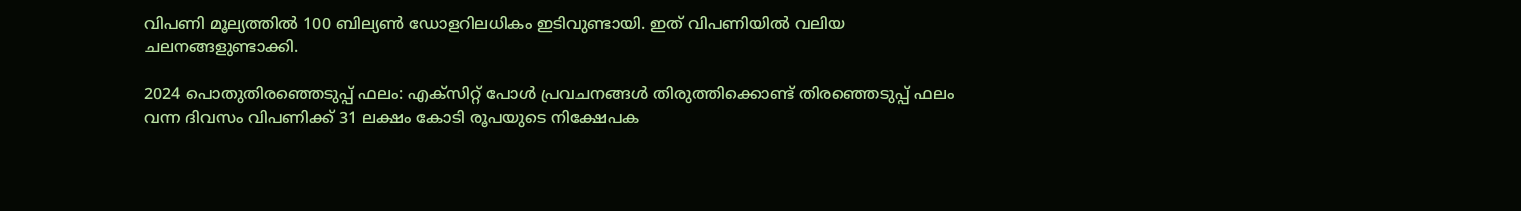വിപണി മൂല്യത്തിൽ 100 ബില്യൺ ഡോളറിലധികം ഇടിവുണ്ടായി. ഇത് വിപണിയിൽ വലിയ ചലനങ്ങളുണ്ടാക്കി.

2024 പൊതുതിരഞ്ഞെടുപ്പ് ഫലം: എക്സിറ്റ് പോൾ പ്രവചനങ്ങൾ തിരുത്തിക്കൊണ്ട് തിരഞ്ഞെടുപ്പ് ഫലം വന്ന ദിവസം വിപണിക്ക് 31 ലക്ഷം കോടി രൂപയുടെ നിക്ഷേപക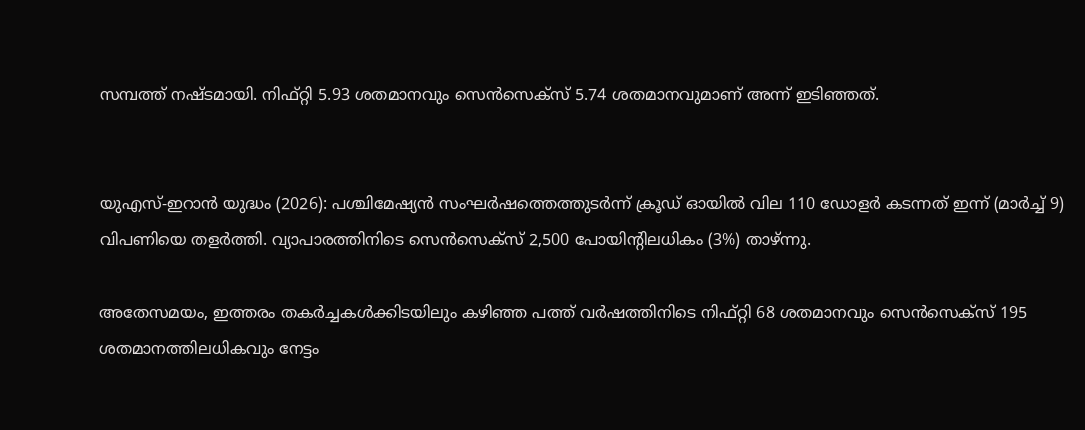സമ്പത്ത് നഷ്ടമായി. നിഫ്റ്റി 5.93 ശതമാനവും സെൻസെക്‌സ് 5.74 ശതമാനവുമാണ് അന്ന് ഇടിഞ്ഞത്.


യുഎസ്-ഇറാൻ യുദ്ധം (2026): പശ്ചിമേഷ്യന്‍ സംഘർഷത്തെത്തുടർന്ന് ക്രൂഡ് ഓയിൽ വില 110 ഡോളർ കടന്നത് ഇന്ന് (മാർച്ച് 9) വിപണിയെ തളർത്തി. വ്യാപാരത്തിനിടെ സെൻസെക്‌സ് 2,500 പോയിന്റിലധികം (3%) താഴ്ന്നു.

അതേസമയം, ഇത്തരം തകർച്ചകൾക്കിടയിലും കഴിഞ്ഞ പത്ത് വർഷത്തിനിടെ നിഫ്റ്റി 68 ശതമാനവും സെൻസെക്‌സ് 195 ശതമാനത്തിലധികവും നേട്ടം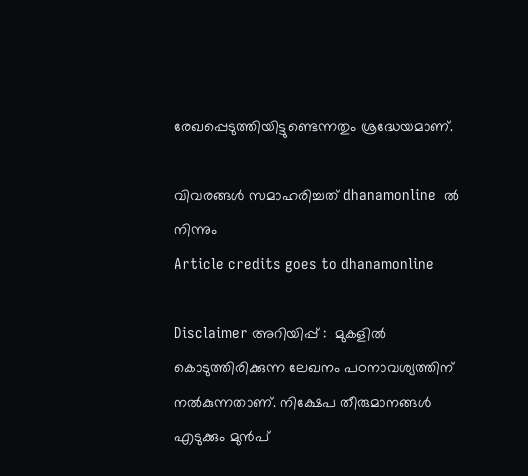രേഖപ്പെടുത്തിയിട്ടുണ്ടെന്നതും ശ്രദ്ധേയമാണ്.

വിവരങ്ങൾ സമാഹരിച്ചത് dhanamonline  ൽ നിന്നും
Article credits goes to dhanamonline

Disclaimer അറിയിപ്പ് :  മുകളില്‍ കൊടുത്തിരിക്കുന്ന ലേഖനം പഠനാവശ്യത്തിന് നൽകുന്നതാണ്. നിക്ഷേപ തീരുമാനങ്ങള്‍ എടുക്കും മുന്‍പ്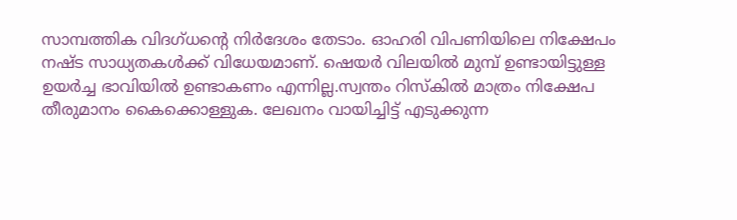സാമ്പത്തിക വിദഗ്ധന്റെ നിര്‍ദേശം തേടാം. ഓഹരി വിപണിയിലെ നിക്ഷേപം നഷ്ട സാധ്യതകള്‍ക്ക് വിധേയമാണ്. ഷെയർ വിലയിൽ മുമ്പ് ഉണ്ടായിട്ടുള്ള ഉയർച്ച ഭാവിയിൽ ഉണ്ടാകണം എന്നില്ല.സ്വന്തം റിസ്‌കില്‍ മാത്രം നിക്ഷേപ തീരുമാനം കൈക്കൊള്ളുക. ലേഖനം വായിച്ചിട്ട് എടുക്കുന്ന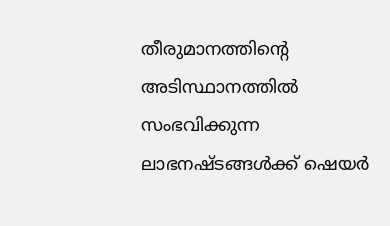തീരുമാനത്തിന്റെ അടിസ്ഥാനത്തില്‍ സംഭവിക്കുന്ന ലാഭനഷ്ടങ്ങള്‍ക്ക് ഷെയർ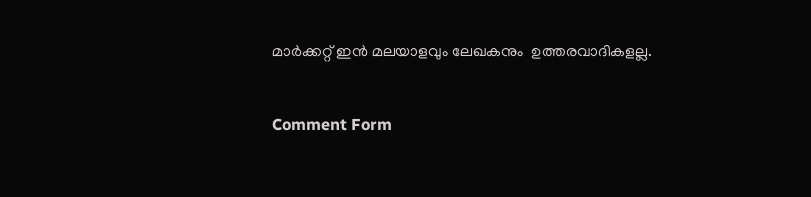മാർക്കറ്റ് ഇൻ മലയാളവും ലേഖകനും  ഉത്തരവാദികളല്ല.


Comment Form